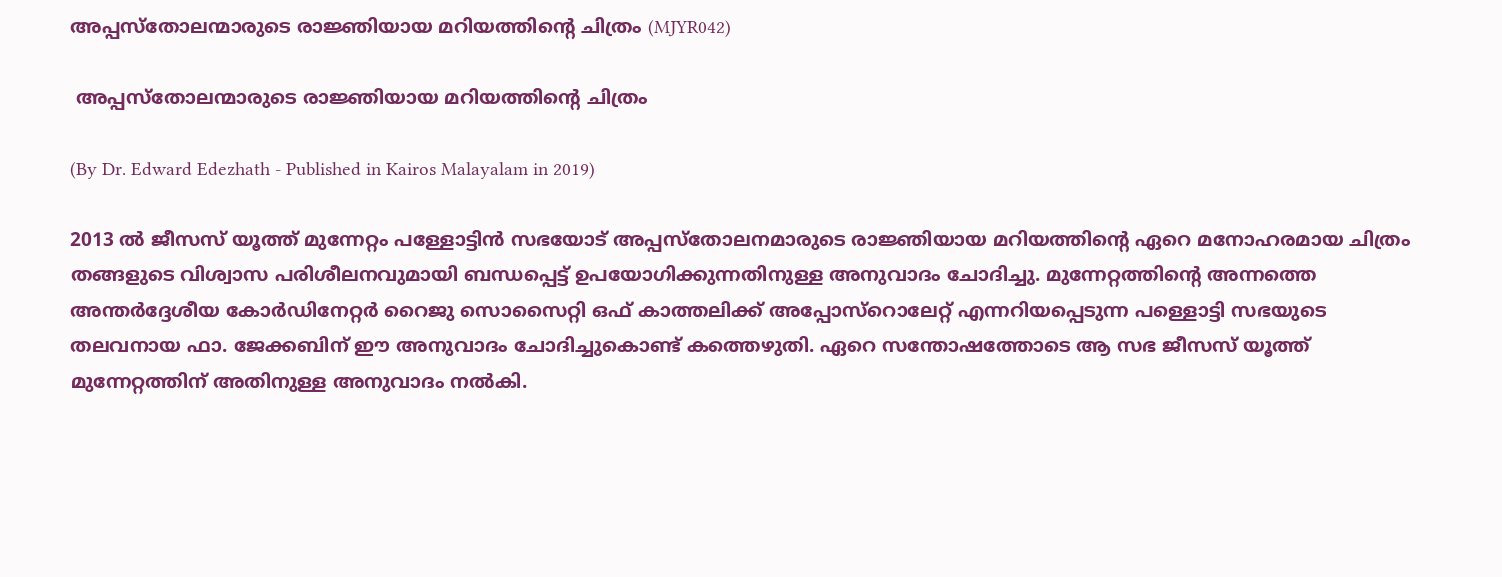അപ്പസ്തോലന്മാരുടെ രാജ്ഞിയായ മറിയത്തിന്റെ ചിത്രം (MJYR042)

 അപ്പസ്തോലന്മാരുടെ രാജ്ഞിയായ മറിയത്തിന്റെ ചിത്രം

(By Dr. Edward Edezhath - Published in Kairos Malayalam in 2019)

2013 ല്‍ ജീസസ്‌ യൂത്ത്‌ മുന്നേറ്റം പള്ളോട്ടിന്‍ സഭയോട്‌ അപ്പസ്തോലനമാരുടെ രാജ്ഞിയായ മറിയത്തിന്റെ ഏറെ മനോഹരമായ ചിത്രം തങ്ങളുടെ വിശ്വാസ പരിശീലനവുമായി ബന്ധപ്പെട്ട്‌ ഉപയോഗിക്കുന്നതിനുള്ള അനുവാദം ചോദിച്ചു. മുന്നേറ്റത്തിന്റെ അന്നത്തെ അന്തര്‍ദ്ദേശീയ കോര്‍ഡിനേറ്റര്‍ റൈജു സൊസൈറ്റി ഒഫ്‌ കാത്തലിക്ക്‌ അപ്പോസ്റൊലേറ്റ്‌ എന്നറിയപ്പെടുന്ന പള്ളൊട്ടി സഭയുടെ തലവനായ ഫാ. ജേക്കബിന്‌ ഈ അനുവാദം ചോദിച്ചുകൊണ്ട്‌ കത്തെഴുതി. ഏറെ സന്തോഷത്തോടെ ആ സഭ ജീസസ്‌ യൂത്ത്‌ മുന്നേറ്റത്തിന്‌ അതിനുള്ള അനുവാദം നല്‍കി.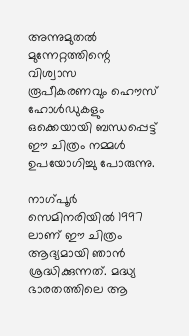അന്നുമുതല്‍ മുന്നേറ്റത്തിന്റെ വിശ്വാസ രൂപീകരണവും ഹൌസ്‌ ഹോൾഡുകളും ഒക്കെയായി ബന്ധപ്പെട്ട്‌ ഈ ചിത്രം നമ്മൾ ഉപയോഗിച്ചു പോരുന്നു.

നാഗ്പൂര്‍ സെമിനരിയില്‍ 1997 ലാണ്‌ ഈ ചിത്രം ആദ്യമായി ഞാന്‍ ശ്രദ്ധിക്കുന്നത്‌. മദ്ധ്യ ഭാരതത്തിലെ ആ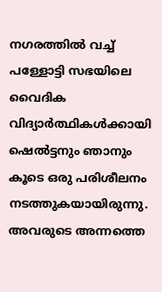നഗരത്തില്‍ വച്ച്‌ പള്ളോട്ടി സഭയിലെ വൈദിക വിദ്യാര്‍ത്ഥികൾക്കായി ഷെല്‍ട്ടനും ഞാനും കൂടെ ഒരു പരിശീലനം നടത്തുകയായിരുന്നു. അവരുടെ അന്നത്തെ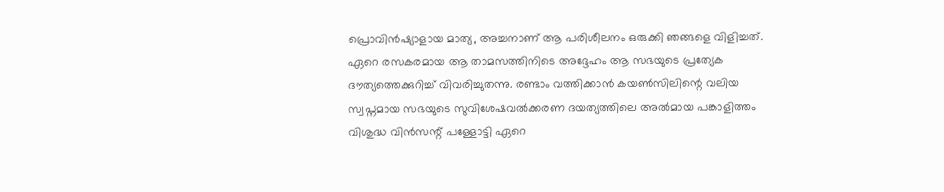പ്രൊവിന്‍ഷ്യാളായ മാത്യ, അച്ചനാണ്‌ ആ പരിശീലനം ഒരുക്കി ഞങ്ങളെ വിളിച്ചത്‌. ഏറെ രസകരമായ ആ താമസത്തിനിടെ അദ്ദേഹം ആ സഭയുടെ പ്രത്യേക ദൗത്യത്തെക്കുറിച്ച്‌ വിവരിച്ചുതന്നു. രണ്ടാം വത്തിക്കാന്‍ കയൺസിലിന്റെ വലിയ സ്വപ്നമായ സഭയുടെ സുവിശേഷവല്‍ക്കരണ ദയത്യത്തിലെ അല്‍മായ പങ്കാളിത്തം വിശുദ്ധ വിന്‍സന്റ്‌ പള്ളോട്ടി ഏറെ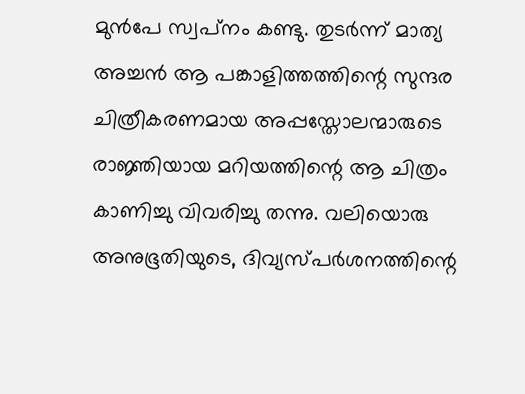മുന്‍പേ സ്വപ്‌നം കണ്ടു. തുടര്‍ന്ന്‌ മാത്യ അച്ചന്‍ ആ പങ്കാളിത്തത്തിന്റെ സുന്ദര ചിത്രീകരണമായ അപ്പസ്തോലന്മാരുടെ രാജ്ഞിയായ മറിയത്തിന്റെ ആ ചിത്രം കാണിച്ചു വിവരിച്ചു തന്നു. വലിയൊരു അനുഭൂതിയുടെ, ദിവ്യസ്പര്‍ശനത്തിന്റെ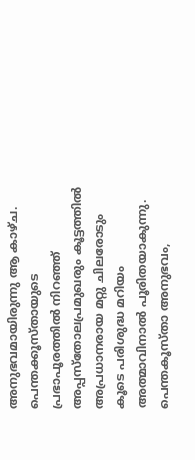അനുഭവമായിരുന്നു ആ കാഴ്ച. പെന്തക്കൂസ്തായുടെ പ്രഭാപൂരത്തിൽ നിറഞ്ഞ്‌ അപ്പസ്തോലപ്രമുഖരും കൂട്ടത്തിൽ അപ്രധാനരായ മറ്റു ചിലരോടും കൂടെ പരിശുദ്ധ മറിയം അത്മാവിനാൽ പൂരിതയാകുന്നു. പെന്തകൂസ്താ അനുഭവം,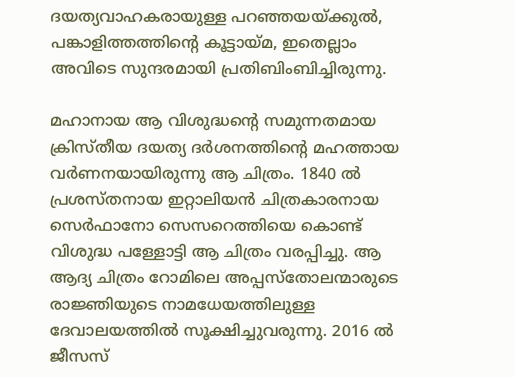ദയത്യവാഹകരായുള്ള പറഞ്ഞയയ്ക്കുല്‍, പങ്കാളിത്തത്തിന്റെ കൂട്ടായ്മ, ഇതെല്ലാം അവിടെ സുന്ദരമായി പ്രതിബിംബിച്ചിരുന്നു.

മഹാനായ ആ വിശുദ്ധന്റെ സമുന്നതമായ ക്രിസ്തീയ ദയത്യ ദര്‍ശനത്തിന്റെ മഹത്തായ വര്‍ണനയായിരുന്നു ആ ചിത്രം. 1840 ൽ പ്രശസ്തനായ ഇറ്റാലിയന്‍ ചിത്രകാരനായ സെര്‍ഫാനോ സെസറെത്തിയെ കൊണ്ട്‌ വിശുദ്ധ പള്ളോട്ടി ആ ചിത്രം വരപ്പിച്ചു. ആ ആദ്യ ചിത്രം റോമിലെ അപ്പസ്തോലന്മാരുടെ രാജ്ഞിയുടെ നാമധേയത്തിലുള്ള ദേവാലയത്തില്‍ സൂക്ഷിച്ചുവരുന്നു. 2016 ൽ ജീസസ്‌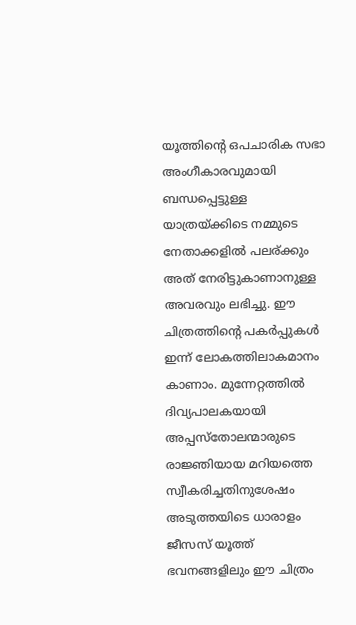യൂത്തിന്റെ ഒപചാരിക സഭാ അംഗീകാരവുമായി ബന്ധപ്പെട്ടുള്ള യാത്രയ്ക്കിടെ നമ്മുടെ നേതാക്കളിൽ പലര്ക്കും അത്‌ നേരിട്ടുകാണാനുള്ള അവരവും ലഭിച്ചു. ഈ ചിത്രത്തിന്റെ പകര്‍പ്പുകള്‍ ഇന്ന്‌ ലോകത്തിലാകമാനം കാണാം. മുന്നേറ്റത്തില്‍ ദിവ്യപാലകയായി അപ്പസ്തോലന്മാരുടെ രാജ്ഞിയായ മറിയത്തെ സ്വീകരിച്ചതിനുശേഷം അടുത്തയിടെ ധാരാളം ജീസസ്‌ യൂത്ത്‌ ഭവനങ്ങളിലും ഈ ചിത്രം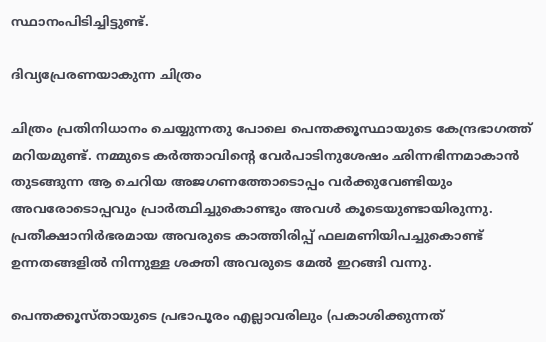സ്ഥാനംപിടിച്ചിട്ടുണ്ട്‌.

ദിവ്യപ്രേരണയാകുന്ന ചിത്രം

ചിത്രം പ്രതിനിധാനം ചെയ്യുന്നതു പോലെ പെന്തക്കൂസ്ഥായുടെ കേന്ദ്രഭാഗത്ത്‌ മറിയമുണ്ട്‌. നമ്മുടെ കര്‍ത്താവിന്റെ വേര്‍പാടിനുശേഷം ഛിന്നഭിന്നമാകാന്‍ തുടങ്ങുന്ന ആ ചെറിയ അജഗണത്തോടൊപ്പം വര്‍ക്കുവേണ്ടിയും അവരോടൊപ്പവും പ്രാര്‍ത്ഥിച്ചുകൊണ്ടും അവൾ കൂടെയുണ്ടായിരുന്നു. പ്രതീക്ഷാനിര്‍ഭരമായ അവരുടെ കാത്തിരിപ്പ്‌ ഫലമണിയിപച്ചുകൊണ്ട്‌ ഉന്നതങ്ങളില്‍ നിന്നുള്ള ശക്തി അവരുടെ മേൽ ഇറങ്ങി വന്നു.

പെന്തക്കൂസ്തായുടെ പ്രഭാപൂരം എല്ലാവരിലും (പകാശിക്കുന്നത്‌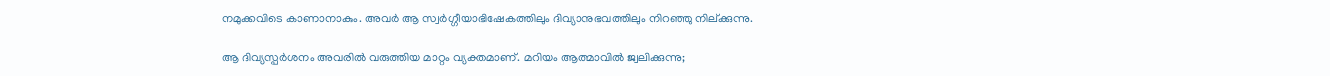നമുക്കവിടെ കാണാനാകും. അവര്‍ ആ സ്വര്‍ഗ്ഗീയാഭിഷേകത്തിലും ദിവ്യാനുഭവത്തിലും നിറഞ്ഞു നില്ക്കുന്നു.

ആ ദിവ്യസ്പര്‍ശനം അവരിൽ വരുത്തിയ മാറ്റം വ്യക്തമാണ്‌. മറിയം ആത്മാവില്‍ ജ്വലിക്കുന്നു;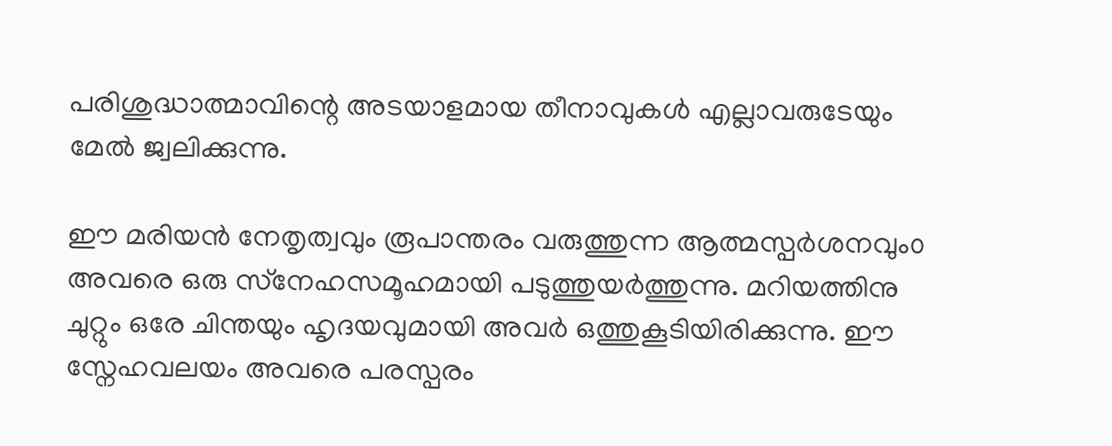പരിശുദ്ധാത്മാവിന്റെ അടയാളമായ തീനാവുകള്‍ എല്ലാവരുടേയും മേൽ ജ്വലിക്കുന്നു.

ഈ മരിയന്‍ നേതൃത്വവും രൂപാന്തരം വരുത്തുന്ന ആത്മസ്പര്‍ശനവും൦ അവരെ ഒരു സ്‌നേഹസമൂഹമായി പടുത്തുയര്‍ത്തുന്നു. മറിയത്തിനു ചുറ്റും ഒരേ ചിന്തയും ഹൃദയവുമായി അവര്‍ ഒത്തുകൂടിയിരിക്കുന്നു. ഈ സ്നേഹവലയം അവരെ പരസ്പരം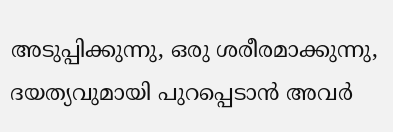അടുപ്പിക്കുന്നു, ഒരു ശരീരമാക്കുന്നു, ദയത്യവുമായി പുറപ്പെടാന്‍ അവര്‍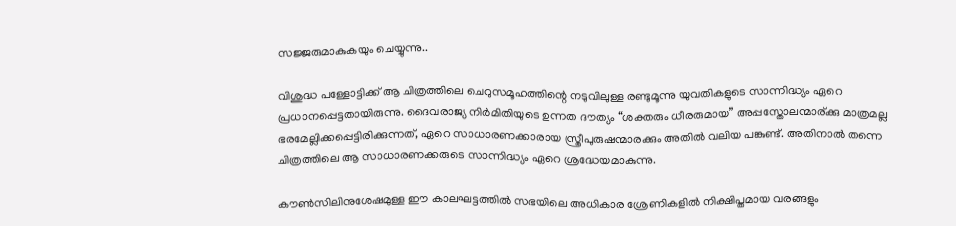സജ്ജരുമാകുകയും ചെയ്യുന്നു..

വിശുദ്ധ പള്ളോട്ടിക്ക്‌ ആ ചിത്രത്തിലെ ചെറുസമൂഹത്തിന്റെ നടുവിലുള്ള രണ്ടുമൂന്നു യുവതികളുടെ സാന്നിദ്ധ്യം ഏറെ പ്രധാനപ്പെട്ടതായിരുന്നു. ദൈവരാജ്യ നിര്‍മിതിയുടെ ഉന്നത ദൗത്യം “ശക്തരും ധീരരുമായ” അപ്പസ്തോലന്മാര്ക്കു മാത്രമല്ല ഭരമേല്ലിക്കപ്പെട്ടിരിക്കുന്നത്‌, ഏറെ സാധാരണക്കാരായ സ്ത്രീപുരുഷന്മാരക്കും അതിൽ വലിയ പങ്കുണ്ട്‌. അതിനാൽ തന്നെ ചിത്രത്തിലെ ആ സാധാരണക്കരുടെ സാന്നിദ്ധ്യം ഏറെ ശ്രദ്ധേയമാകുന്നു.

കൗൺസിലിനുശേഷമുള്ള ഈ കാലഘട്ടത്തില്‍ സഭയിലെ അധികാര ശ്രേണികളിൽ നിക്ഷിപ്തമായ വരങ്ങളും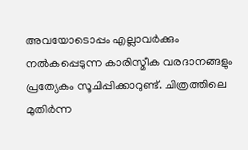അവയോടൊപ്പം എല്ലാവര്‍ക്കും നല്‍കപ്പെടുന്ന കാരിസ്മീക വരദാനങ്ങളും പ്രത്യേകം സൂചിപ്പിക്കാറുണ്ട്‌. ചിത്രത്തിലെ മുതിര്‍ന്ന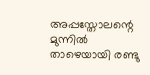അപ്പസ്തോലന്റെ മുന്നിൽ താഴെയായി രണ്ടു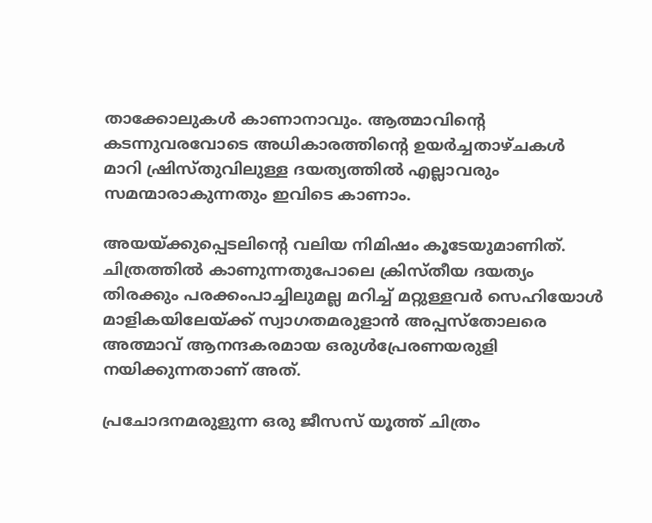താക്കോലുകള്‍ കാണാനാവും. ആത്മാവിന്റെ കടന്നുവരവോടെ അധികാരത്തിന്റെ ഉയര്‍ച്ചതാഴ്ചകള്‍ മാറി ഷ്രിസ്തുവിലുള്ള ദയത്യത്തിൽ എല്ലാവരും സമന്മാരാകുന്നതും ഇവിടെ കാണാം.

അയയ്ക്കുപ്പെടലിന്റെ വലിയ നിമിഷം കൂടേയുമാണിത്‌. ചിത്രത്തില്‍ കാണുന്നതുപോലെ ക്രിസ്തീയ ദയത്യം തിരക്കും പരക്കംപാച്ചിലുമല്ല മറിച്ച്‌ മറ്റുള്ളവര്‍ സെഹിയോള്‍ മാളികയിലേയ്ക്ക്‌ സ്വാഗതമരുളാന്‍ അപ്പസ്തോലരെ അത്മാവ്‌ ആനന്ദകരമായ ഒരുള്‍പ്രേരണയരുളി നയിക്കുന്നതാണ്‌ അത്‌.

പ്രചോദനമരുളുന്ന ഒരു ജീസസ്‌ യൂത്ത്‌ ചിത്രം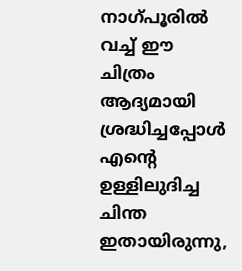നാഗ്പൂരില്‍ വച്ച്‌ ഈ ചിത്രം ആദ്യമായി ശ്രദ്ധിച്ചപ്പോള്‍ എന്റെ ഉള്ളിലുദിച്ച ചിന്ത ഇതായിരുന്നു,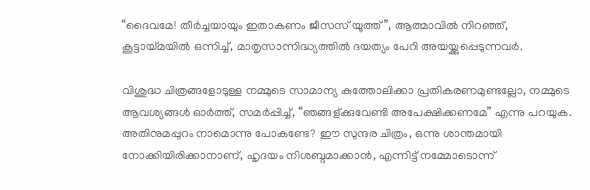“ദൈവമേ! തീര്‍ച്ചയായും ഇതാകണം ജീസസ്‌ യൂത്ത്‌”, ആത്മാവിൽ നിറഞ്ഞ്‌, കൂട്ടായ്മയില്‍ ഒന്നിച്ച്‌, മാതൃസാന്നിദ്ധ്യത്തിൽ ദയത്യം പേറി അയയ്ക്കുപ്പെടുന്നവര്‍.

വിശുദ്ധ ചിത്രങ്ങളോടുള്ള നമ്മുടെ സാമാന്യ കത്തോലിക്കാ പ്രതികരണമുണ്ടല്ലോ, നമ്മുടെ ആവശ്യങ്ങൾ ഓര്‍ത്ത്‌, സമര്‍പ്പിച്ച്‌, “ഞങ്ങള്ക്കുവേണ്ടി അപേക്ഷിക്കണമേ” എന്നു പറയുക. അതിനുമപ്പുറം നാമൊന്നു പോകണ്ടേ? ഈ സുന്ദര ചിത്രം, ഒന്നു ശാന്തമായി നോക്കിയിരിക്കാനാണ്‌, ഹൃദയം നിശബ്ദമാക്കാന്‍, എന്നിട്ട്‌ നമ്മോടൊന്ന്‌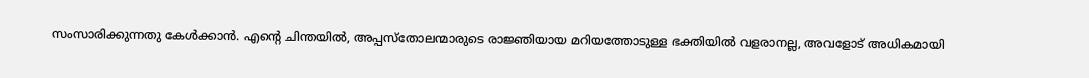സംസാരിക്കുന്നതു കേള്‍ക്കാന്‍. എന്റെ ചിന്തയില്‍, അപ്പസ്തോലന്മാരുടെ രാജ്ഞിയായ മറിയത്തോടുള്ള ഭക്തിയില്‍ വളരാനല്ല, അവളോട്‌ അധികമായി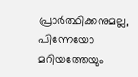പ്രാര്‍ത്ഥിക്കനുമല്ല, പിന്നേയോ മറിയത്തേയും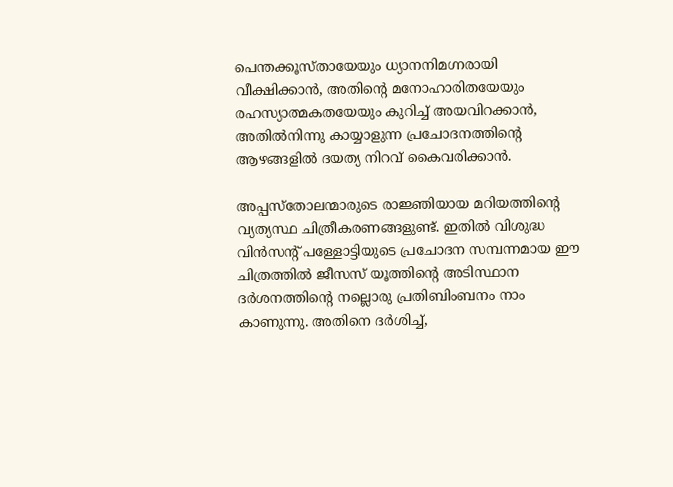പെന്തക്കൂസ്തായേയും ധ്യാനനിമഗ്നരായി വീക്ഷിക്കാന്‍, അതിന്റെ മനോഹാരിതയേയും രഹസ്യാത്മകതയേയും കുറിച്ച്‌ അയവിറക്കാന്‍, അതില്‍നിന്നു കായ്യാളുന്ന പ്രചോദനത്തിന്റെ ആഴങ്ങളില്‍ ദയത്യ നിറവ്‌ കൈവരിക്കാന്‍.

അപ്പസ്തോലന്മാരുടെ രാജ്ഞിയായ മറിയത്തിന്റെ വ്യത്യസ്ഥ ചിത്രീകരണങ്ങളുണ്ട്‌. ഇതില്‍ വിശുദ്ധ വിന്‍സന്റ്‌ പള്ളോട്ടിയുടെ പ്രചോദന സമ്പന്നമായ ഈ ചിത്രത്തിൽ ജീസസ്‌ യൂത്തിന്റെ അടിസ്ഥാന ദര്‍ശനത്തിന്റെ നല്ലൊരു പ്രതിബിംബനം നാം കാണുന്നു. അതിനെ ദര്‍ശിച്ച്‌,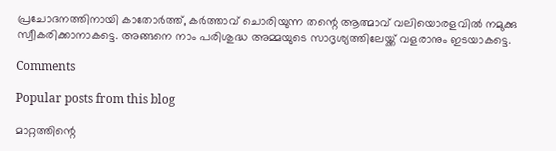പ്രചോദനത്തിനായി കാതോര്‍ത്ത്‌, കര്‍ത്താവ്‌ ചൊരിയുന്ന തന്റെ ആത്മാവ്‌ വലിയൊരളവില്‍ നമുക്കു സ്വീകരിക്കാനാകട്ടെ. അങ്ങനെ നാം പരിശുദ്ധ അമ്മയുടെ സാദൃശ്യത്തിലേയ്ക്ക്‌ വളരാനും ഇടയാകട്ടെ.

Comments

Popular posts from this blog

മാറ്റത്തിന്റെ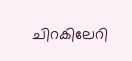ചിറകിലേറി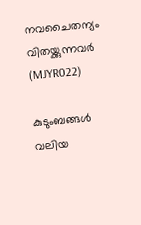നവചൈതന്യം വിതയ്ക്കുന്നവര്‍ (MJYR022)

കുടുംബങ്ങൾ വലിയ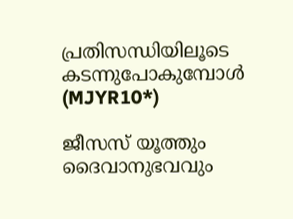പ്രതിസന്ധിയിലൂടെ കടന്നുപോകുമ്പോൾ (MJYR10*)

ജീസസ് യൂത്തും ദൈവാനുഭവവും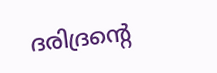ദരിദ്രന്റെ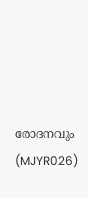രോദനവും (MJYR026)